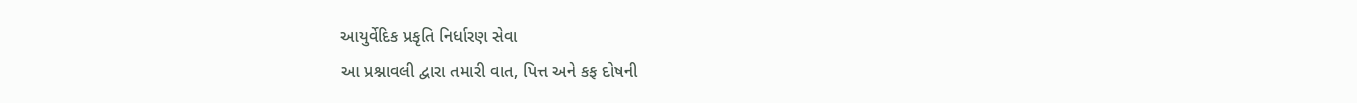આયુર્વેદિક પ્રકૃતિ નિર્ધારણ સેવા
આ પ્રશ્નાવલી દ્વારા તમારી વાત, પિત્ત અને કફ દોષની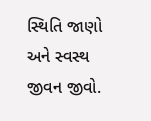સ્થિતિ જાણો અને સ્વસ્થ જીવન જીવો.